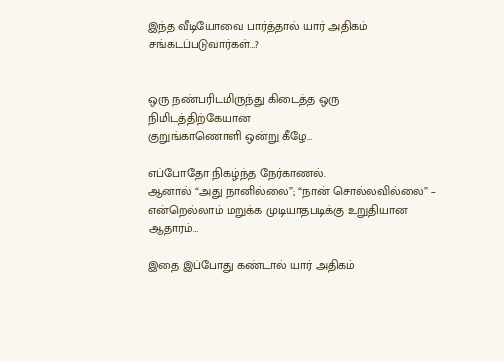இந்த வீடியோவை பார்த்தால் யார் அதிகம் சங்கடப்படுவார்கள்…?


ஒரு நண்பரிடமிருந்து கிடைத்த ஒரு நிமிடத்திற்கேயான
குறுங்காணொளி ஒன்று கீழே…

எப்போதோ நிகழ்ந்த நேர்காணல்.
ஆனால் “அது நானில்லை”; “நான் சொல்லவில்லை” –
என்றெல்லாம் மறுக்க முடியாதபடிக்கு உறுதியான ஆதாரம்…

இதை இப்போது கண்டால் யார் அதிகம்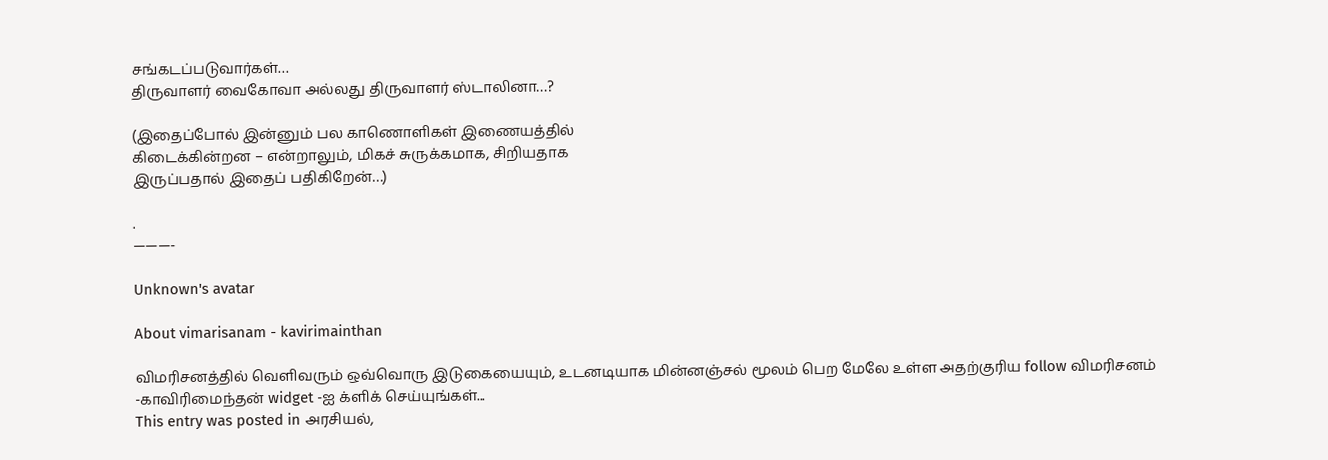சங்கடப்படுவார்கள்…
திருவாளர் வைகோவா அல்லது திருவாளர் ஸ்டாலினா…?

(இதைப்போல் இன்னும் பல காணொளிகள் இணையத்தில்
கிடைக்கின்றன – என்றாலும், மிகச் சுருக்கமாக, சிறியதாக
இருப்பதால் இதைப் பதிகிறேன்…)

.
———-

Unknown's avatar

About vimarisanam - kavirimainthan

விமரிசனத்தில் வெளிவரும் ஒவ்வொரு இடுகையையும், உடனடியாக மின்னஞ்சல் மூலம் பெற மேலே உள்ள அதற்குரிய follow விமரிசனம் -காவிரிமைந்தன் widget -ஐ க்ளிக் செய்யுங்கள்...
This entry was posted in அரசியல்,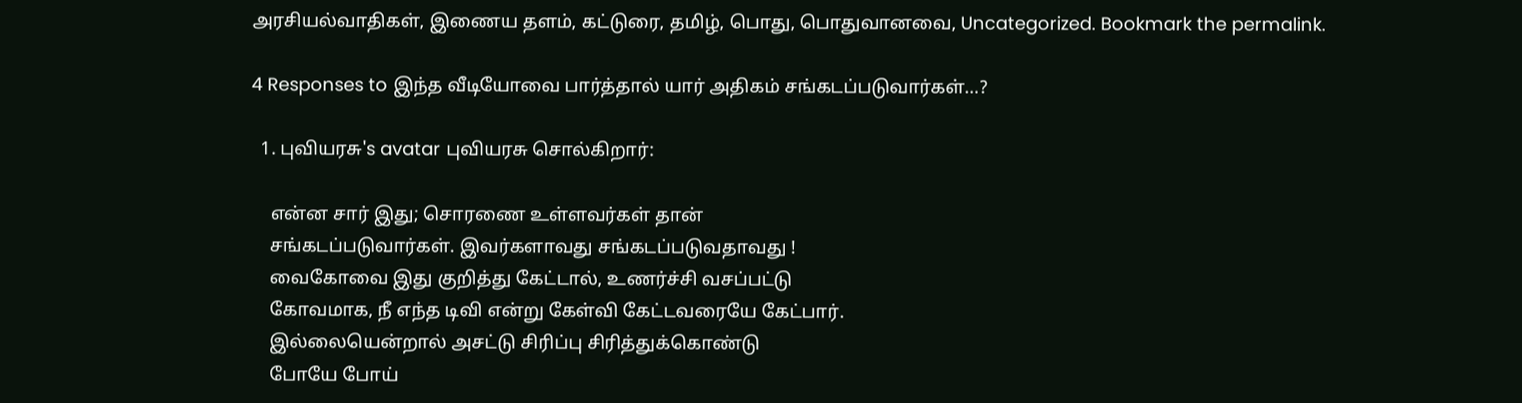அரசியல்வாதிகள், இணைய தளம், கட்டுரை, தமிழ், பொது, பொதுவானவை, Uncategorized. Bookmark the permalink.

4 Responses to இந்த வீடியோவை பார்த்தால் யார் அதிகம் சங்கடப்படுவார்கள்…?

  1. புவியரசு's avatar புவியரசு சொல்கிறார்:

    என்ன சார் இது; சொரணை உள்ளவர்கள் தான்
    சங்கடப்படுவார்கள். இவர்களாவது சங்கடப்படுவதாவது !
    வைகோவை இது குறித்து கேட்டால், உணர்ச்சி வசப்பட்டு
    கோவமாக, நீ எந்த டிவி என்று கேள்வி கேட்டவரையே கேட்பார்.
    இல்லையென்றால் அசட்டு சிரிப்பு சிரித்துக்கொண்டு
    போயே போய்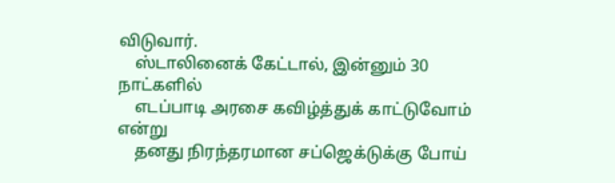விடுவார்.
    ஸ்டாலினைக் கேட்டால், இன்னும் 30 நாட்களில்
    எடப்பாடி அரசை கவிழ்த்துக் காட்டுவோம் என்று
    தனது நிரந்தரமான சப்ஜெக்டுக்கு போய்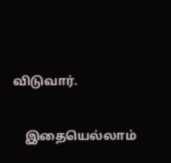விடுவார்.

    இதையெல்லாம்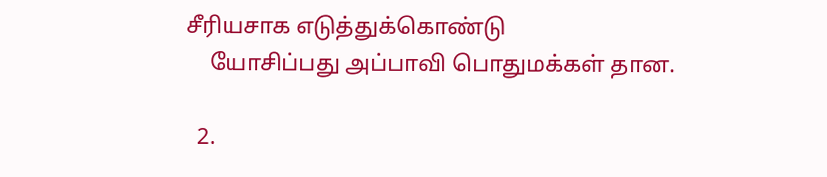சீரியசாக எடுத்துக்கொண்டு
    யோசிப்பது அப்பாவி பொதுமக்கள் தான.

  2.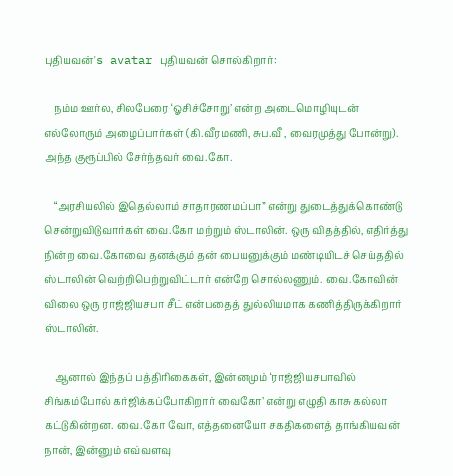புதியவன்'s avatar புதியவன் சொல்கிறார்:

    நம்ம ஊர்ல, சிலபேரை ‘ஓசிச்சோறு’ என்ற அடைமொழியுடன் எல்லோரும் அழைப்பார்கள் (கி.வீரமணி, சுப.வீ , வைரமுத்து போன்று). அந்த குரூப்பில் சேர்ந்தவர் வை.கோ.

    “அரசியலில் இதெல்லாம் சாதாரணமப்பா” என்று துடைத்துக்கொண்டு சென்றுவிடுவார்கள் வை.கோ மற்றும் ஸ்டாலின். ஒரு விதத்தில், எதிர்த்து நின்ற வை.கோவை தனக்கும் தன் பையனுக்கும் மண்டியிடச் செய்ததில் ஸ்டாலின் வெற்றிபெற்றுவிட்டார் என்றே சொல்லணும். வை.கோவின் விலை ஒரு ராஜ்ஜியசபா சீட் என்பதைத் துல்லியமாக கணித்திருக்கிறார் ஸ்டாலின்.

    ஆனால் இந்தப் பத்திரிகைகள், இன்னமும் ‘ராஜ்ஜியசபாவில் சிங்கம்போல் கர்ஜிக்கப்போகிறார் வைகோ’ என்று எழுதி காசு கல்லா கட்டுகின்றன. வை.கோ வோ, எத்தனையோ சகதிகளைத் தாங்கியவன் நான், இன்னும் எவ்வளவு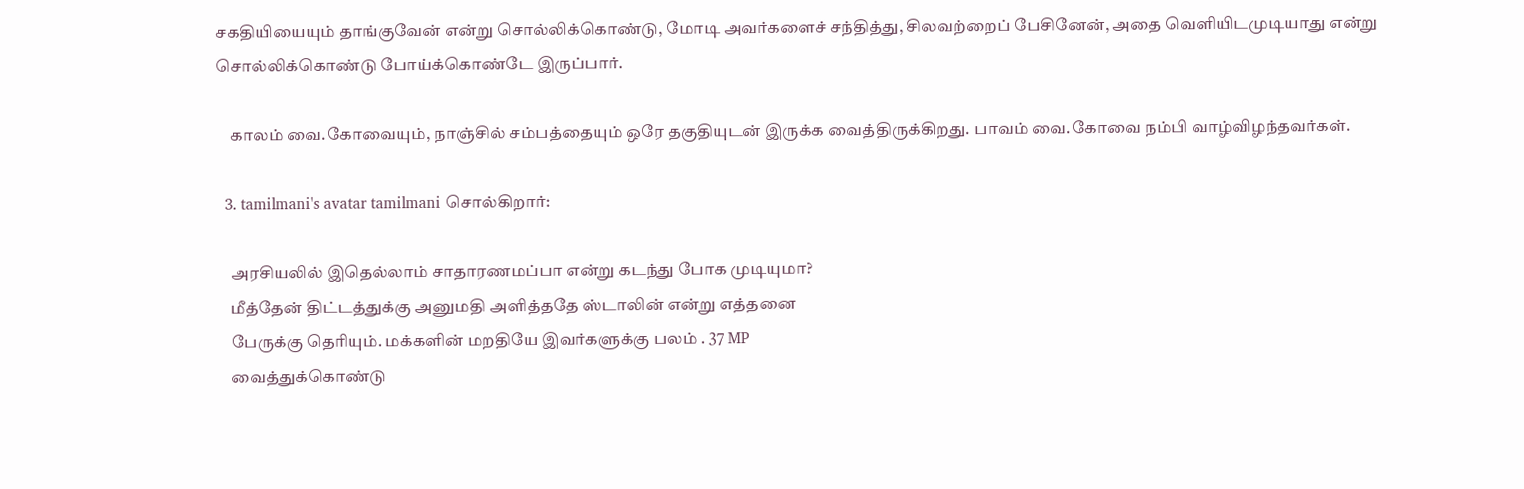சகதியியையும் தாங்குவேன் என்று சொல்லிக்கொண்டு, மோடி அவர்களைச் சந்தித்து, சிலவற்றைப் பேசினேன், அதை வெளியிடமுடியாது என்று சொல்லிக்கொண்டு போய்க்கொண்டே இருப்பார்.

    காலம் வை.கோவையும், நாஞ்சில் சம்பத்தையும் ஒரே தகுதியுடன் இருக்க வைத்திருக்கிறது. பாவம் வை.கோவை நம்பி வாழ்விழந்தவர்கள்.

  3. tamilmani's avatar tamilmani சொல்கிறார்:

    அரசியலில் இதெல்லாம் சாதாரணமப்பா என்று கடந்து போக முடியுமா?
    மீத்தேன் திட்டத்துக்கு அனுமதி அளித்ததே ஸ்டாலின் என்று எத்தனை
    பேருக்கு தெரியும். மக்களின் மறதியே இவர்களுக்கு பலம் . 37 MP
    வைத்துக்கொண்டு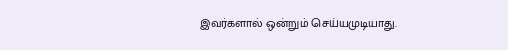இவர்களால் ஒன்றும் செய்யமுடியாது.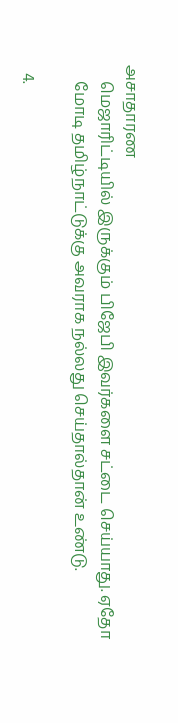அசாதாரண
    மெஜாரிட்டியில் இருக்கும் பிஜேபி இவர்களை சட்டை செய்யாது. ஏதோ
    மோடி தமிழ்நாட்டுக்கு அவராக நல்லது செய்தால்தான் உண்டு.

  4.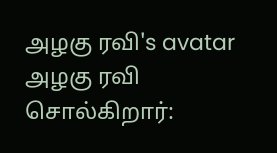அழகு ரவி's avatar அழகு ரவி சொல்கிறார்: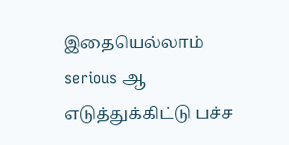இதையெல்லாம் serious ஆ எடுத்துக்கிட்டு பச்ச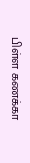பிள்ள கணக்கா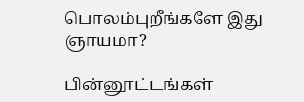பொலம்புறீங்களே இது ஞாயமா?

பின்னூட்டங்கள்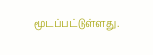மூடப்பட்டுள்ளது.